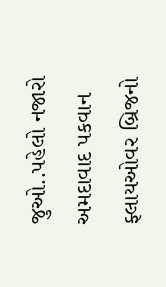જુઓ..પહેલો નજારો અમદાવાદ પકવાન ફ્લાયઓવર બ્રિજનો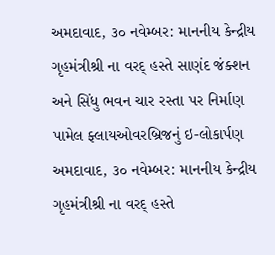અમદાવાદ, ૩૦ નવેમ્બર: માનનીય કેન્દ્રીય ગૃહમંત્રીશ્રી ના વરદ્ હસ્તે સાણંદ જંક્શન અને સિંધુ ભવન ચાર રસ્તા પર નિર્માણ પામેલ ફ્લાયઓવરબ્રિજનું ઇ-લોકાર્પણ
અમદાવાદ, ૩૦ નવેમ્બર: માનનીય કેન્દ્રીય ગૃહમંત્રીશ્રી ના વરદ્ હસ્તે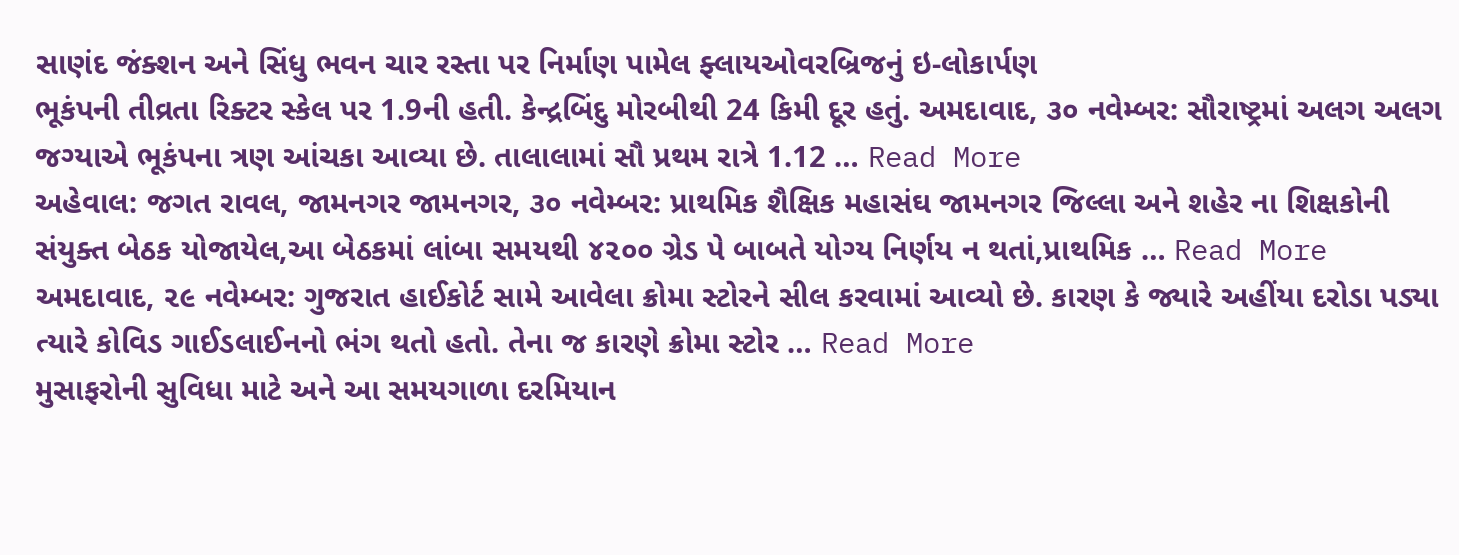સાણંદ જંક્શન અને સિંધુ ભવન ચાર રસ્તા પર નિર્માણ પામેલ ફ્લાયઓવરબ્રિજનું ઇ-લોકાર્પણ
ભૂકંપની તીવ્રતા રિક્ટર સ્કેલ પર 1.9ની હતી. કેન્દ્રબિંદુ મોરબીથી 24 કિમી દૂર હતું. અમદાવાદ, ૩૦ નવેમ્બર: સૌરાષ્ટ્રમાં અલગ અલગ જગ્યાએ ભૂકંપના ત્રણ આંચકા આવ્યા છે. તાલાલામાં સૌ પ્રથમ રાત્રે 1.12 … Read More
અહેવાલ: જગત રાવલ, જામનગર જામનગર, ૩૦ નવેમ્બર: પ્રાથમિક શૈક્ષિક મહાસંઘ જામનગર જિલ્લા અને શહેર ના શિક્ષકોની સંયુક્ત બેઠક યોજાયેલ,આ બેઠકમાં લાંબા સમયથી ૪૨૦૦ ગ્રેડ પે બાબતે યોગ્ય નિર્ણય ન થતાં,પ્રાથમિક … Read More
અમદાવાદ, ૨૯ નવેમ્બર: ગુજરાત હાઈકોર્ટ સામે આવેલા ક્રોમા સ્ટોરને સીલ કરવામાં આવ્યો છે. કારણ કે જ્યારે અહીંયા દરોડા પડ્યા ત્યારે કોવિડ ગાઈડલાઈનનો ભંગ થતો હતો. તેના જ કારણે ક્રોમા સ્ટોર … Read More
મુસાફરોની સુવિધા માટે અને આ સમયગાળા દરમિયાન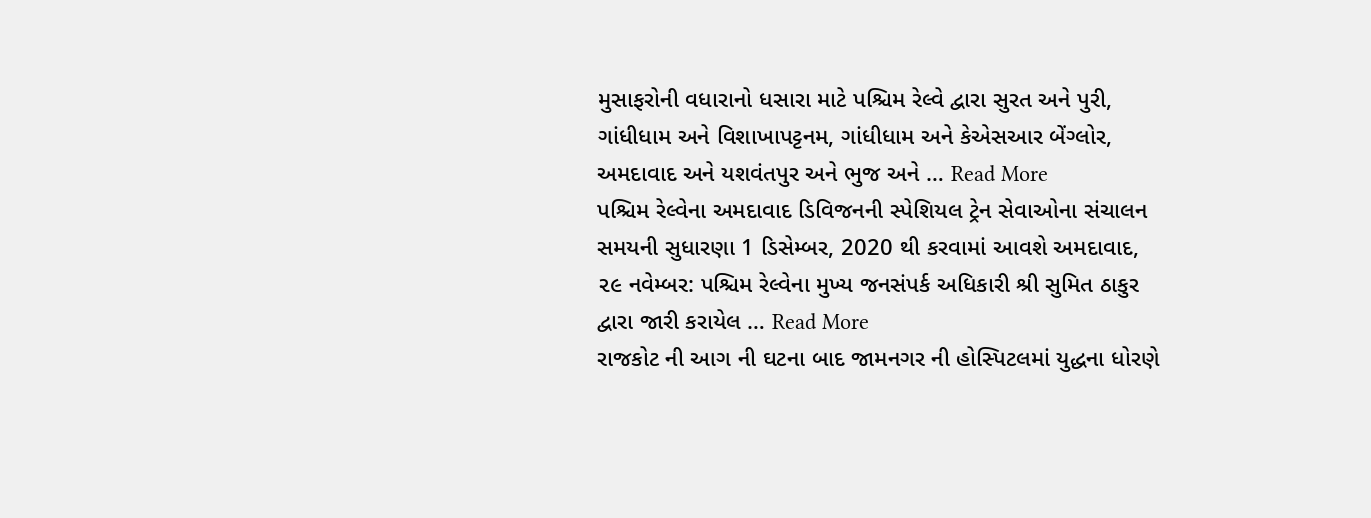મુસાફરોની વધારાનો ધસારા માટે પશ્ચિમ રેલ્વે દ્વારા સુરત અને પુરી, ગાંધીધામ અને વિશાખાપટ્ટનમ, ગાંધીધામ અને કેએસઆર બેંગ્લોર, અમદાવાદ અને યશવંતપુર અને ભુજ અને … Read More
પશ્ચિમ રેલ્વેના અમદાવાદ ડિવિજનની સ્પેશિયલ ટ્રેન સેવાઓના સંચાલન સમયની સુધારણા 1 ડિસેમ્બર, 2020 થી કરવામાં આવશે અમદાવાદ, ૨૯ નવેમ્બર: પશ્ચિમ રેલ્વેના મુખ્ય જનસંપર્ક અધિકારી શ્રી સુમિત ઠાકુર દ્વારા જારી કરાયેલ … Read More
રાજકોટ ની આગ ની ઘટના બાદ જામનગર ની હોસ્પિટલમાં યુદ્ધના ધોરણે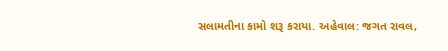સલામતીના કામો શરૂ કરાયા. અહેવાલ: જગત રાવલ,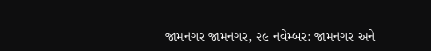જામનગર જામનગર, ૨૯ નવેમ્બર: જામનગર અને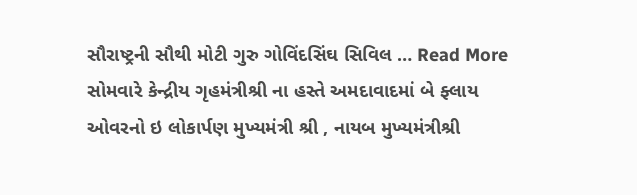સૌરાષ્ટ્રની સૌથી મોટી ગુરુ ગોવિંદસિંઘ સિવિલ … Read More
સોમવારે કેન્દ્રીય ગૃહમંત્રીશ્રી ના હસ્તે અમદાવાદમાં બે ફ્લાય ઓવરનો ઇ લોકાર્પણ મુખ્યમંત્રી શ્રી , નાયબ મુખ્યમંત્રીશ્રી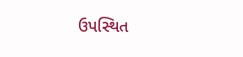ઉપસ્થિત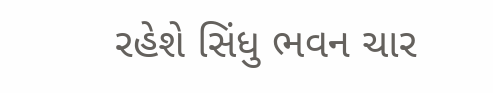રહેશે સિંધુ ભવન ચાર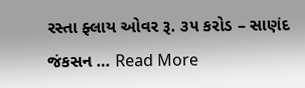રસ્તા ફ્લાય ઓવર રૂ. ૩૫ કરોડ – સાણંદ જંકસન … Read More